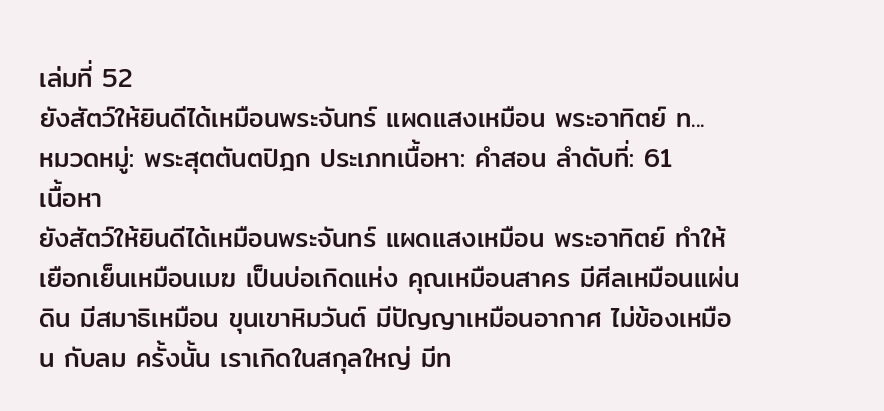เล่มที่ 52
ยังสัตว์ให้ยินดีได้เหมือนพระจันทร์ แผดแสงเหมือน พระอาทิตย์ ท...
หมวดหมู่: พระสุตตันตปิฎก ประเภทเนื้อหา: คำสอน ลำดับที่: 61
เนื้อหา
ยังสัตว์ให้ยินดีได้เหมือนพระจันทร์ แผดแสงเหมือน พระอาทิตย์ ทำให้เยือกเย็นเหมือนเมฆ เป็นบ่อเกิดแห่ง คุณเหมือนสาคร มีศีลเหมือนแผ่นดิน มีสมาธิเหมือน ขุนเขาหิมวันต์ มีปัญญาเหมือนอากาศ ไม่ข้องเหมือน กับลม ครั้งนั้น เราเกิดในสกุลใหญ่ มีท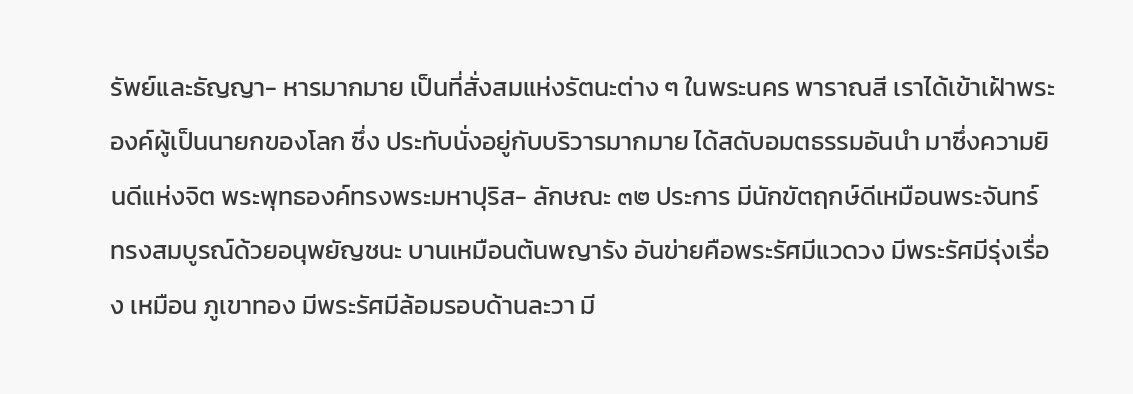รัพย์และธัญญา- หารมากมาย เป็นที่สั่งสมแห่งรัตนะต่าง ๆ ในพระนคร พาราณสี เราได้เข้าเฝ้าพระองค์ผู้เป็นนายกของโลก ซึ่ง ประทับนั่งอยู่กับบริวารมากมาย ได้สดับอมตธรรมอันนำ มาซึ่งความยินดีแห่งจิต พระพุทธองค์ทรงพระมหาปุริส- ลักษณะ ๓๒ ประการ มีนักขัตฤกษ์ดีเหมือนพระจันทร์ ทรงสมบูรณ์ด้วยอนุพยัญชนะ บานเหมือนต้นพญารัง อันข่ายคือพระรัศมีแวดวง มีพระรัศมีรุ่งเรื่อง เหมือน ภูเขาทอง มีพระรัศมีล้อมรอบด้านละวา มี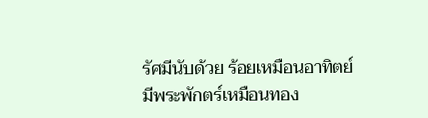รัศมีนับด้วย ร้อยเหมือนอาทิตย์ มีพระพักตร์เหมือนทอง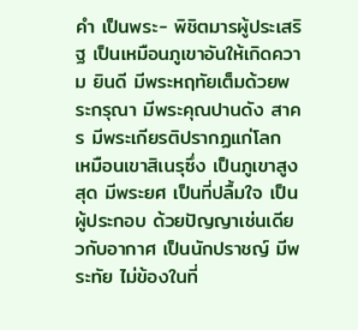คำ เป็นพระ- พิชิตมารผู้ประเสริฐ เป็นเหมือนภูเขาอันให้เกิดความ ยินดี มีพระหฤทัยเต็มด้วยพระกรุณา มีพระคุณปานดัง สาคร มีพระเกียรติปรากฏแก่โลก เหมือนเขาสิเนรุซึ่ง เป็นภูเขาสูงสุด มีพระยศ เป็นที่ปลื้มใจ เป็นผู้ประกอบ ด้วยปัญญาเช่นเดียวกับอากาศ เป็นนักปราชญ์ มีพระทัย ไม่ข้องในที่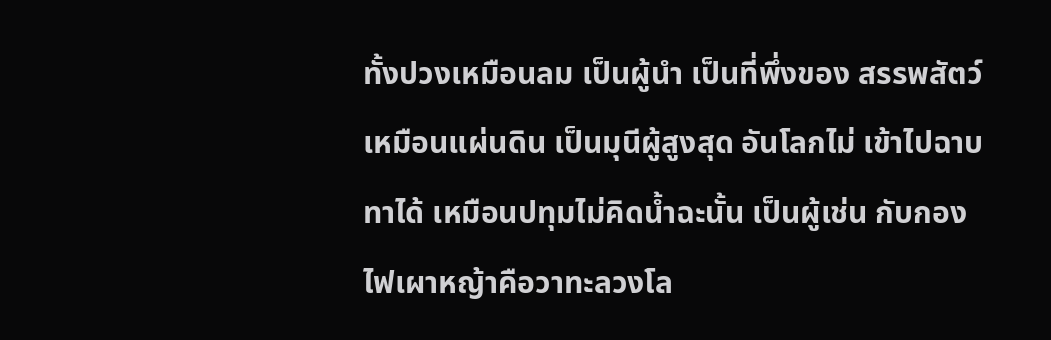ทั้งปวงเหมือนลม เป็นผู้นำ เป็นที่พึ่งของ สรรพสัตว์ เหมือนแผ่นดิน เป็นมุนีผู้สูงสุด อันโลกไม่ เข้าไปฉาบทาได้ เหมือนปทุมไม่คิดน้ำฉะนั้น เป็นผู้เช่น กับกองไฟเผาหญ้าคือวาทะลวงโล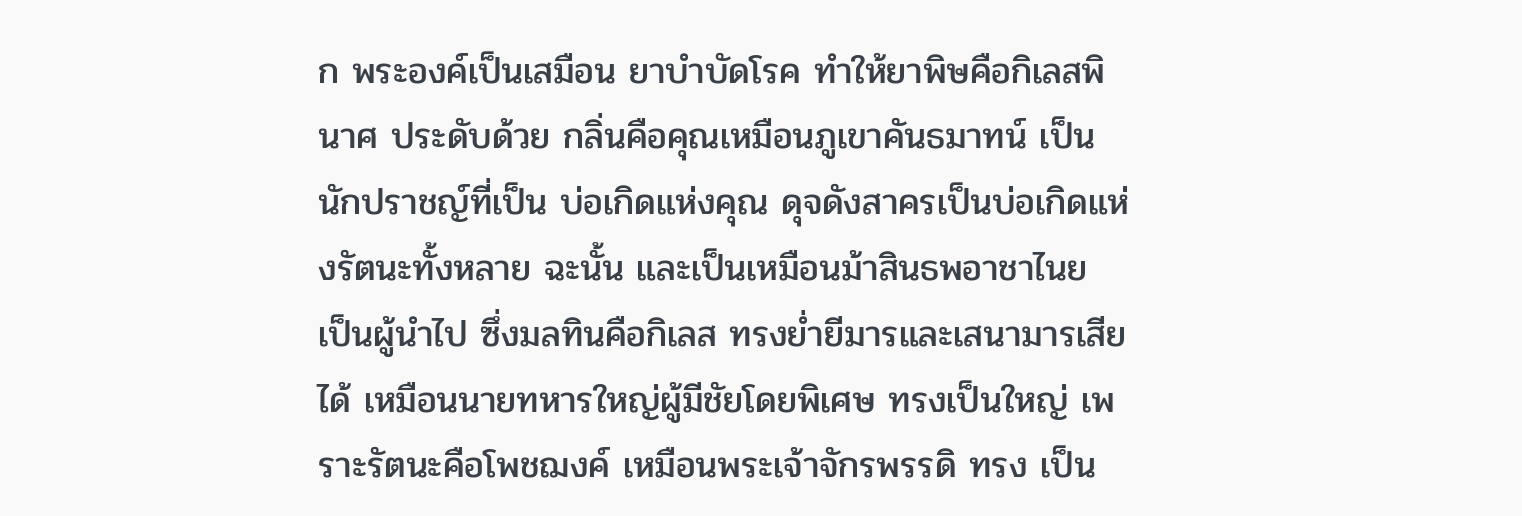ก พระองค์เป็นเสมือน ยาบำบัดโรค ทำให้ยาพิษคือกิเลสพินาศ ประดับด้วย กลิ่นคือคุณเหมือนภูเขาคันธมาทน์ เป็นนักปราชญ์ที่เป็น บ่อเกิดแห่งคุณ ดุจดังสาครเป็นบ่อเกิดแห่งรัตนะทั้งหลาย ฉะนั้น และเป็นเหมือนม้าสินธพอาชาไนย เป็นผู้นำไป ซึ่งมลทินคือกิเลส ทรงย่ำยีมารและเสนามารเสียได้ เหมือนนายทหารใหญ่ผู้มีชัยโดยพิเศษ ทรงเป็นใหญ่ เพราะรัตนะคือโพชฌงค์ เหมือนพระเจ้าจักรพรรดิ ทรง เป็น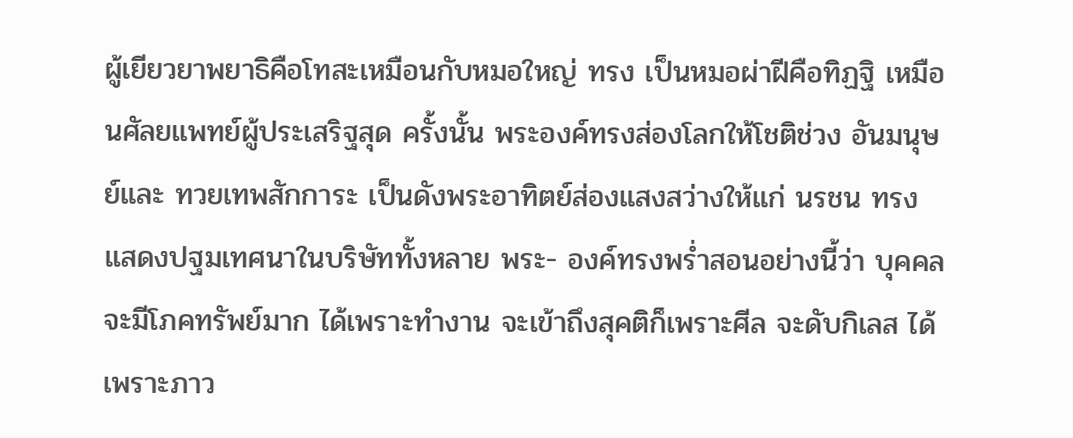ผู้เยียวยาพยาธิคือโทสะเหมือนกับหมอใหญ่ ทรง เป็นหมอผ่าฝีคือทิฏฐิ เหมือนศัลยแพทย์ผู้ประเสริฐสุด ครั้งนั้น พระองค์ทรงส่องโลกให้โชติช่วง อันมนุษย์และ ทวยเทพสักการะ เป็นดังพระอาทิตย์ส่องแสงสว่างให้แก่ นรชน ทรงแสดงปฐมเทศนาในบริษัททั้งหลาย พระ- องค์ทรงพร่ำสอนอย่างนี้ว่า บุคคลจะมีโภคทรัพย์มาก ได้เพราะทำงาน จะเข้าถึงสุคติก็เพราะศีล จะดับกิเลส ได้เพราะภาว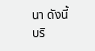นา ดังนี้ บริ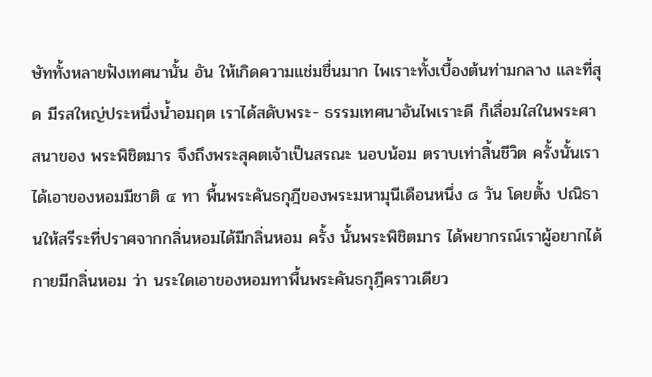ษัททั้งหลายฟังเทศนานั้น อัน ให้เกิดความแช่มชื่นมาก ไพเราะทั้งเบื้องต้นท่ามกลาง และที่สุด มีรสใหญ่ประหนึ่งน้ำอมฤต เราได้สดับพระ- ธรรมเทศนาอันไพเราะดี ก็เลื่อมใสในพระศาสนาของ พระพิชิตมาร จึงถึงพระสุคตเจ้าเป็นสรณะ นอบน้อม ตราบเท่าสิ้นชีวิต ครั้งนั้นเราได้เอาของหอมมีชาติ ๔ ทา พื้นพระคันธกุฎีของพระมหามุนีเดือนหนึ่ง ๘ วัน โดยตั้ง ปณิธานให้สรีระที่ปราศจากกลิ่นหอมได้มีกลิ่นหอม ครั้ง นั้นพระพิชิตมาร ได้พยากรณ์เราผู้อยากได้กายมีกลิ่นหอม ว่า นระใดเอาของหอมทาพื้นพระคันธกุฎีคราวเดียว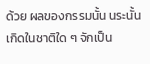ด้วย ผลของกรรมนั้น นระนั้นเกิดในชาติใด ๆ จักเป็น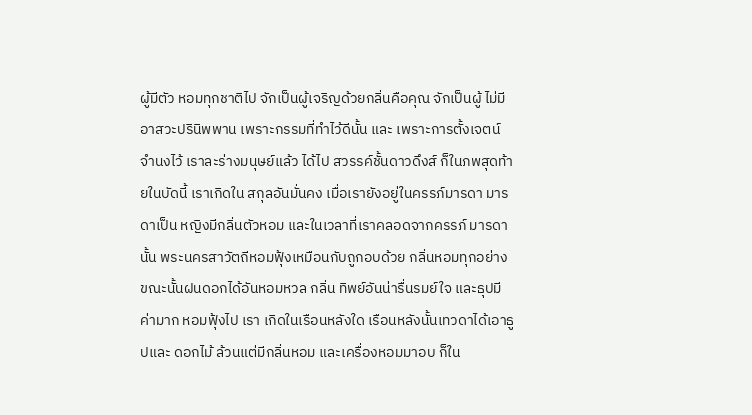ผู้มีตัว หอมทุกชาติไป จักเป็นผู้เจริญด้วยกลิ่นคือคุณ จักเป็นผู้ ไม่มีอาสวะปรินิพพาน เพราะกรรมที่ทำไว้ดีนั้น และ เพราะการตั้งเจตน์จำนงไว้ เราละร่างมนุษย์แล้ว ได้ไป สวรรค์ชั้นดาวดึงส์ ก็ในภพสุดท้ายในบัดนี้ เราเกิดใน สกุลอันมั่นคง เมื่อเรายังอยู่ในครรภ์มารดา มารดาเป็น หญิงมีกลิ่นตัวหอม และในเวลาที่เราคลอดจากครรภ์ มารดานั้น พระนครสาวัตถีหอมฟุ้งเหมือนกับถูกอบด้วย กลิ่นหอมทุกอย่าง ขณะนั้นฝนดอกได้อันหอมหวล กลิ่น ทิพย์อันน่ารื่นรมย์ใจ และธุปมีค่ามาก หอมฟุ้งไป เรา เกิดในเรือนหลังใด เรือนหลังนั้นเทวดาได้เอาธูปและ ดอกไม้ ล้วนแต่มีกลิ่นหอม และเครื่องหอมมาอบ ก็ใน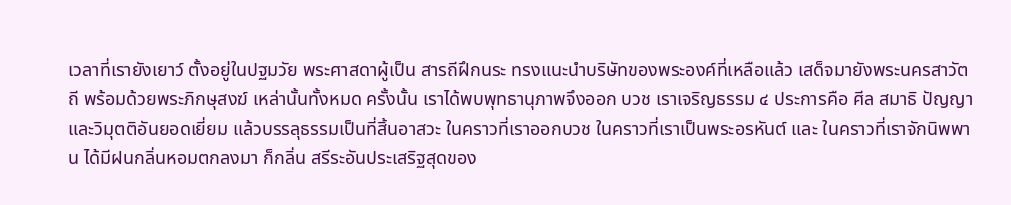เวลาที่เรายังเยาว์ ตั้งอยู่ในปฐมวัย พระศาสดาผู้เป็น สารถีฝึกนระ ทรงแนะนำบริษัทของพระองค์ที่เหลือแล้ว เสด็จมายังพระนครสาวัตถี พร้อมด้วยพระภิกษุสงฆ์ เหล่านั้นทั้งหมด ครั้งนั้น เราได้พบพุทธานุภาพจึงออก บวช เราเจริญธรรม ๔ ประการคือ ศีล สมาธิ ปัญญา และวิมุตติอันยอดเยี่ยม แล้วบรรลุธรรมเป็นที่สิ้นอาสวะ ในคราวที่เราออกบวช ในคราวที่เราเป็นพระอรหันต์ และ ในคราวที่เราจักนิพพาน ได้มีฝนกลิ่นหอมตกลงมา ก็กลิ่น สรีระอันประเสริฐสุดของ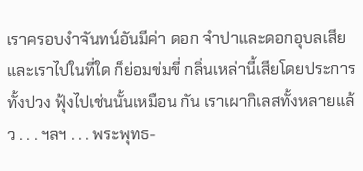เราครอบงำจันทน์อันมีค่า ดอก จำปาและดอกอุบลเสีย และเราไปในที่ใด ก็ย่อมข่มขี่ กลิ่นเหล่านี้เสียโดยประการทั้งปวง ฟุ้งไปเช่นนั้นเหมือน กัน เราเผากิเลสทั้งหลายแล้ว . . . ฯลฯ . . . พระพุทธ-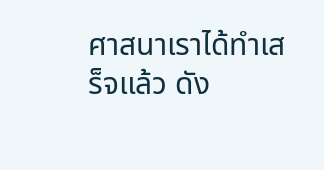ศาสนาเราได้ทำเสร็จแล้ว ดัง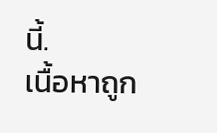นี้.
เนื้อหาถูก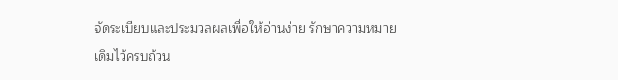จัดระเบียบและประมวลผลเพื่อให้อ่านง่าย รักษาความหมายเดิมไว้ครบถ้วน